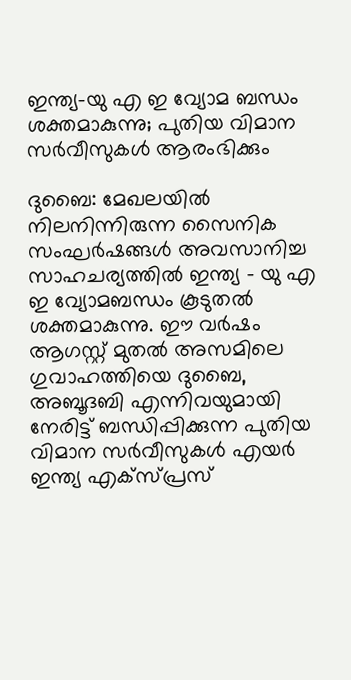ഇന്ത്യ-യു എ ഇ വ്യോമ ബന്ധം ശക്തമാകുന്നു; പുതിയ വിമാന സർവീസുകൾ ആരംഭിക്കും

ദുബൈ: മേഖലയിൽ നിലനിന്നിരുന്ന സൈനിക സംഘർഷങ്ങൾ അവസാനിച്ച സാഹചര്യത്തിൽ ഇന്ത്യ – യു എ ഇ വ്യോമബന്ധം കൂടുതൽ ശക്തമാകുന്നു. ഈ വർഷം ആഗസ്റ്റ് മുതൽ അസമിലെ ഗുവാഹത്തിയെ ദുബൈ, അബൂദബി എന്നിവയുമായി നേരിട്ട് ബന്ധിപ്പിക്കുന്ന പുതിയ വിമാന സർവീസുകൾ എയർ ഇന്ത്യ എക്സ്പ്രസ്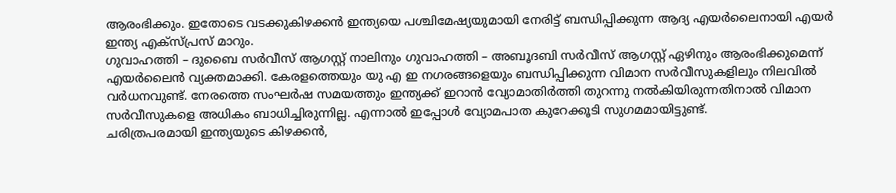ആരംഭിക്കും. ഇതോടെ വടക്കുകിഴക്കൻ ഇന്ത്യയെ പശ്ചിമേഷ്യയുമായി നേരിട്ട് ബന്ധിപ്പിക്കുന്ന ആദ്യ എയർലൈനായി എയർ ഇന്ത്യ എക്സ്പ്രസ് മാറും.
ഗുവാഹത്തി – ദുബൈ സർവീസ് ആഗസ്റ്റ് നാലിനും ഗുവാഹത്തി – അബൂദബി സർവീസ് ആഗസ്റ്റ് ഏഴിനും ആരംഭിക്കുമെന്ന് എയർലൈൻ വ്യക്തമാക്കി. കേരളത്തെയും യു എ ഇ നഗരങ്ങളെയും ബന്ധിപ്പിക്കുന്ന വിമാന സർവീസുകളിലും നിലവിൽ വർധനവുണ്ട്. നേരത്തെ സംഘർഷ സമയത്തും ഇന്ത്യക്ക് ഇറാൻ വ്യോമാതിർത്തി തുറന്നു നൽകിയിരുന്നതിനാൽ വിമാന സർവീസുകളെ അധികം ബാധിച്ചിരുന്നില്ല. എന്നാൽ ഇപ്പോൾ വ്യോമപാത കുറേക്കൂടി സുഗമമായിട്ടുണ്ട്.
ചരിത്രപരമായി ഇന്ത്യയുടെ കിഴക്കൻ,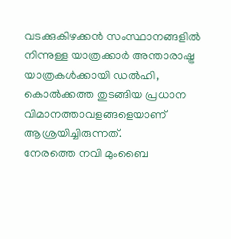വടക്കുകിഴക്കൻ സംസ്ഥാനങ്ങളിൽ നിന്നുള്ള യാത്രക്കാർ അന്താരാഷ്ട്ര യാത്രകൾക്കായി ഡൽഹി, കൊൽക്കത്ത തുടങ്ങിയ പ്രധാന വിമാനത്താവളങ്ങളെയാണ് ആശ്രയിച്ചിരുന്നത്.
നേരത്തെ നവി മുംബൈ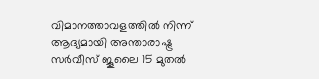വിമാനത്താവളത്തിൽ നിന്ന് ആദ്യമായി അന്താരാഷ്ട്ര സർവീസ് ജൂലൈ 15 മുതൽ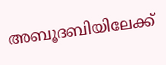അബൂദബിയിലേക്ക്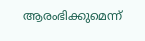ആരംഭിക്കുമെന്ന്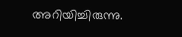അറിയിച്ചിരുന്നു.